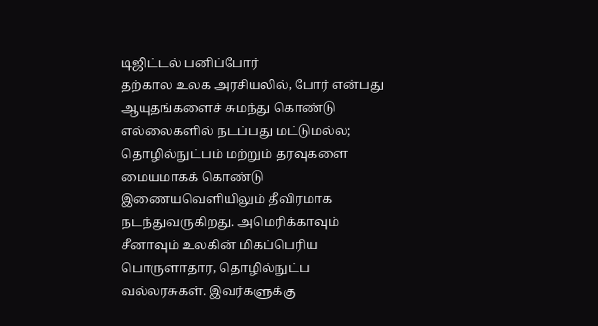டிஜிட்டல் பனிப்போர்
தற்கால உலக அரசியலில், போர் என்பது ஆயுதங்களைச் சுமந்து கொண்டு எல்லைகளில் நடப்பது மட்டுமல்ல; தொழில்நுட்பம் மற்றும் தரவுகளை மையமாகக் கொண்டு இணையவெளியிலும் தீவிரமாக நடந்துவருகிறது. அமெரிக்காவும் சீனாவும் உலகின் மிகப்பெரிய பொருளாதார, தொழில்நுட்ப வல்லரசுகள். இவர்களுக்கு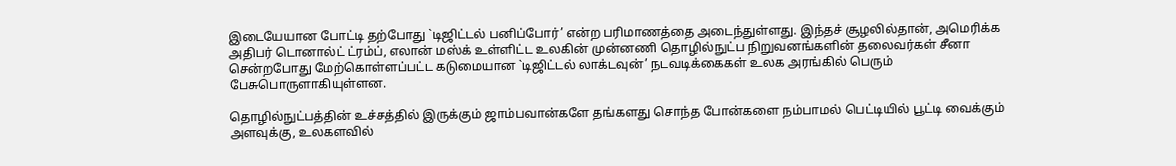இடையேயான போட்டி தற்போது `டிஜிட்டல் பனிப்போர்’ என்ற பரிமாணத்தை அடைந்துள்ளது. இந்தச் சூழலில்தான், அமெரிக்க அதிபர் டொனால்ட் ட்ரம்ப், எலான் மஸ்க் உள்ளிட்ட உலகின் முன்னணி தொழில்நுட்ப நிறுவனங்களின் தலைவர்கள் சீனா சென்றபோது மேற்கொள்ளப்பட்ட கடுமையான `டிஜிட்டல் லாக்டவுன்’ நடவடிக்கைகள் உலக அரங்கில் பெரும் பேசுபொருளாகியுள்ளன.

தொழில்நுட்பத்தின் உச்சத்தில் இருக்கும் ஜாம்பவான்களே தங்களது சொந்த போன்களை நம்பாமல் பெட்டியில் பூட்டி வைக்கும் அளவுக்கு, உலகளவில்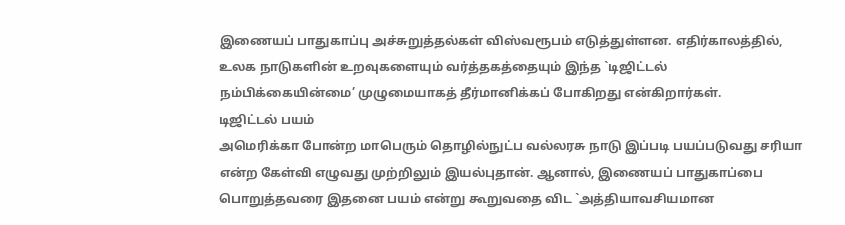இணையப் பாதுகாப்பு அச்சுறுத்தல்கள் விஸ்வரூபம் எடுத்துள்ளன. எதிர்காலத்தில், உலக நாடுகளின் உறவுகளையும் வர்த்தகத்தையும் இந்த `டிஜிட்டல் நம்பிக்கையின்மை’ முழுமையாகத் தீர்மானிக்கப் போகிறது என்கிறார்கள்.
டிஜிட்டல் பயம்
அமெரிக்கா போன்ற மாபெரும் தொழில்நுட்ப வல்லரசு நாடு இப்படி பயப்படுவது சரியா என்ற கேள்வி எழுவது முற்றிலும் இயல்புதான். ஆனால், இணையப் பாதுகாப்பை பொறுத்தவரை இதனை பயம் என்று கூறுவதை விட `அத்தியாவசியமான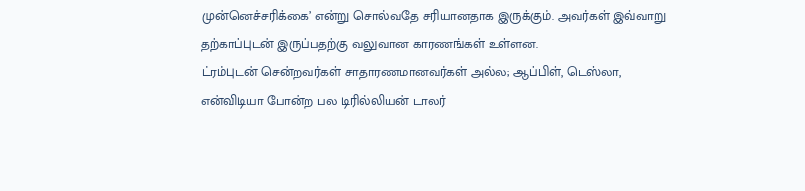முன்னெச்சரிக்கை’ என்று சொல்வதே சரியானதாக இருக்கும். அவர்கள் இவ்வாறு தற்காப்புடன் இருப்பதற்கு வலுவான காரணங்கள் உள்ளன.
ட்ரம்புடன் சென்றவர்கள் சாதாரணமானவர்கள் அல்ல; ஆப்பிள், டெஸ்லா, என்விடியா போன்ற பல டிரில்லியன் டாலர்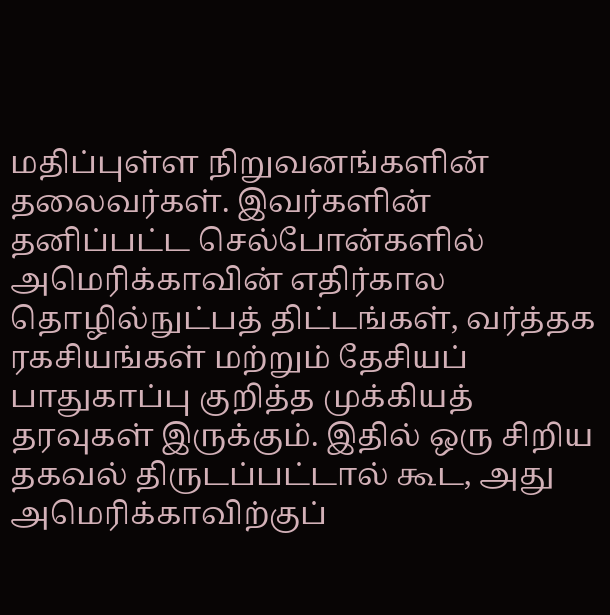மதிப்புள்ள நிறுவனங்களின் தலைவர்கள். இவர்களின் தனிப்பட்ட செல்போன்களில் அமெரிக்காவின் எதிர்கால தொழில்நுட்பத் திட்டங்கள், வர்த்தக ரகசியங்கள் மற்றும் தேசியப் பாதுகாப்பு குறித்த முக்கியத் தரவுகள் இருக்கும். இதில் ஒரு சிறிய தகவல் திருடப்பட்டால் கூட, அது அமெரிக்காவிற்குப்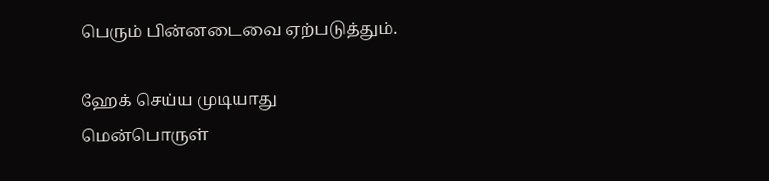பெரும் பின்னடைவை ஏற்படுத்தும்.

ஹேக் செய்ய முடியாது
மென்பொருள்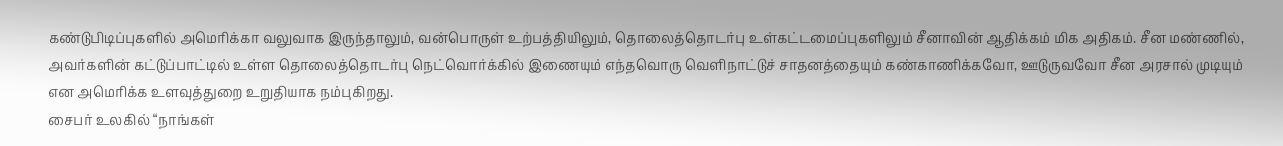கண்டுபிடிப்புகளில் அமெரிக்கா வலுவாக இருந்தாலும், வன்பொருள் உற்பத்தியிலும், தொலைத்தொடர்பு உள்கட்டமைப்புகளிலும் சீனாவின் ஆதிக்கம் மிக அதிகம். சீன மண்ணில், அவர்களின் கட்டுப்பாட்டில் உள்ள தொலைத்தொடர்பு நெட்வொர்க்கில் இணையும் எந்தவொரு வெளிநாட்டுச் சாதனத்தையும் கண்காணிக்கவோ, ஊடுருவவோ சீன அரசால் முடியும் என அமெரிக்க உளவுத்துறை உறுதியாக நம்புகிறது.
சைபர் உலகில் “நாங்கள்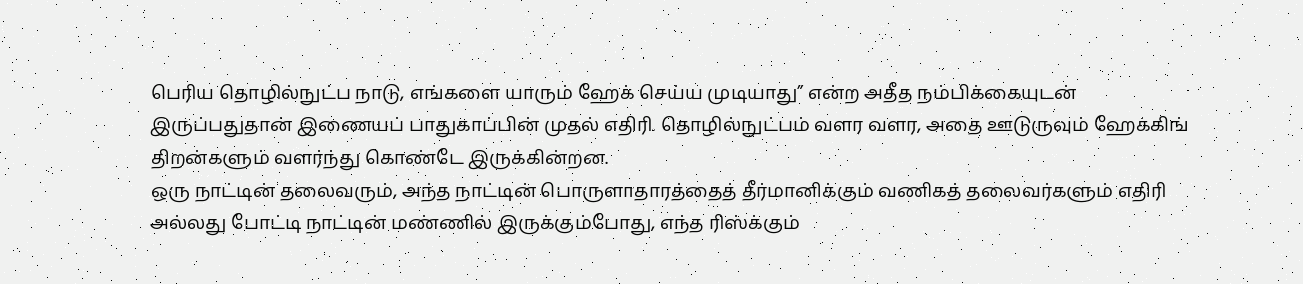பெரிய தொழில்நுட்ப நாடு, எங்களை யாரும் ஹேக் செய்ய முடியாது” என்ற அதீத நம்பிக்கையுடன் இருப்பதுதான் இணையப் பாதுகாப்பின் முதல் எதிரி. தொழில்நுட்பம் வளர வளர, அதை ஊடுருவும் ஹேக்கிங் திறன்களும் வளர்ந்து கொண்டே இருக்கின்றன.
ஒரு நாட்டின் தலைவரும், அந்த நாட்டின் பொருளாதாரத்தைத் தீர்மானிக்கும் வணிகத் தலைவர்களும் எதிரி அல்லது போட்டி நாட்டின் மண்ணில் இருக்கும்போது, எந்த ரிஸ்க்கும்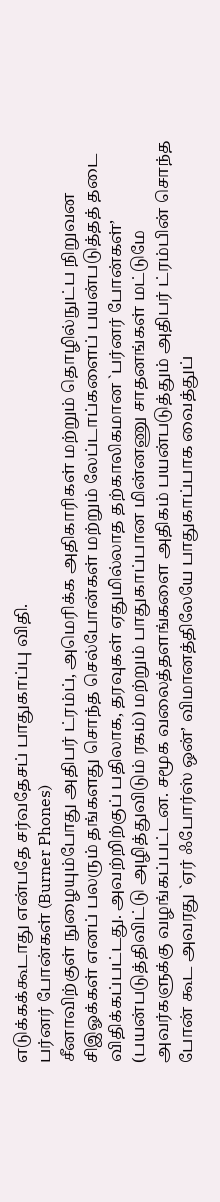எடுக்கக்கூடாது என்பதே சர்வதேசப் பாதுகாப்பு விதி.
பர்னர் போன்கள் (Burner Phones)
சீனாவிற்குள் நுழையும்போது அதிபர் ட்ரம்ப், அமெரிக்க அதிகாரிகள் மற்றும் தொழில்நுட்ப நிறுவன சிஇஓக்கள் எனப் பலரும் தங்களது சொந்த செல்போன்கள் மற்றும் லேப்டாப்களைப் பயன்படுத்தத் தடை விதிக்கப்பட்டது. அவற்றிற்குப் பதிலாக, தரவுகள் ஏதுமில்லாத தற்காலிகமான `பர்னர் போன்கள்’ (பயன்படுத்திவிட்டு அழித்துவிடும் ரகம்) மற்றும் பாதுகாப்பான மின்னணு சாதனங்கள் மட்டுமே அவர்களுக்கு வழங்கப்பட்டன. சமூக வலைத்தளங்களை அதிகம் பயன்படுத்தும் அதிபர் ட்ரம்பின் சொந்த போன் கூட அவரது `ஏர் ஃபோர்ஸ் ஒன்’ விமானத்திலேயே பாதுகாப்பாக வைத்துப்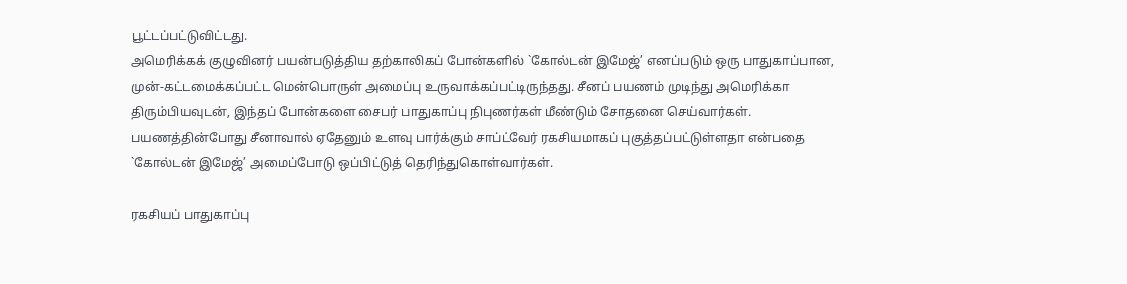பூட்டப்பட்டுவிட்டது.
அமெரிக்கக் குழுவினர் பயன்படுத்திய தற்காலிகப் போன்களில் `கோல்டன் இமேஜ்’ எனப்படும் ஒரு பாதுகாப்பான, முன்-கட்டமைக்கப்பட்ட மென்பொருள் அமைப்பு உருவாக்கப்பட்டிருந்தது. சீனப் பயணம் முடிந்து அமெரிக்கா திரும்பியவுடன், இந்தப் போன்களை சைபர் பாதுகாப்பு நிபுணர்கள் மீண்டும் சோதனை செய்வார்கள். பயணத்தின்போது சீனாவால் ஏதேனும் உளவு பார்க்கும் சாப்ட்வேர் ரகசியமாகப் புகுத்தப்பட்டுள்ளதா என்பதை `கோல்டன் இமேஜ்’ அமைப்போடு ஒப்பிட்டுத் தெரிந்துகொள்வார்கள்.

ரகசியப் பாதுகாப்பு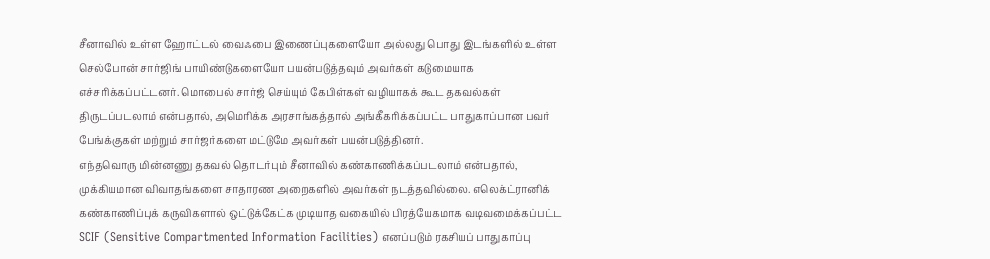சீனாவில் உள்ள ஹோட்டல் வைஃபை இணைப்புகளையோ அல்லது பொது இடங்களில் உள்ள செல்போன் சார்ஜிங் பாயிண்டுகளையோ பயன்படுத்தவும் அவர்கள் கடுமையாக எச்சரிக்கப்பட்டனர். மொபைல் சார்ஜ் செய்யும் கேபிள்கள் வழியாகக் கூட தகவல்கள் திருடப்படலாம் என்பதால், அமெரிக்க அரசாங்கத்தால் அங்கீகரிக்கப்பட்ட பாதுகாப்பான பவர் பேங்க்குகள் மற்றும் சார்ஜர்களை மட்டுமே அவர்கள் பயன்படுத்தினர்.
எந்தவொரு மின்னணு தகவல் தொடர்பும் சீனாவில் கண்காணிக்கப்படலாம் என்பதால், முக்கியமான விவாதங்களை சாதாரண அறைகளில் அவர்கள் நடத்தவில்லை. எலெக்ட்ரானிக் கண்காணிப்புக் கருவிகளால் ஒட்டுக்கேட்க முடியாத வகையில் பிரத்யேகமாக வடிவமைக்கப்பட்ட SCIF (Sensitive Compartmented Information Facilities) எனப்படும் ரகசியப் பாதுகாப்பு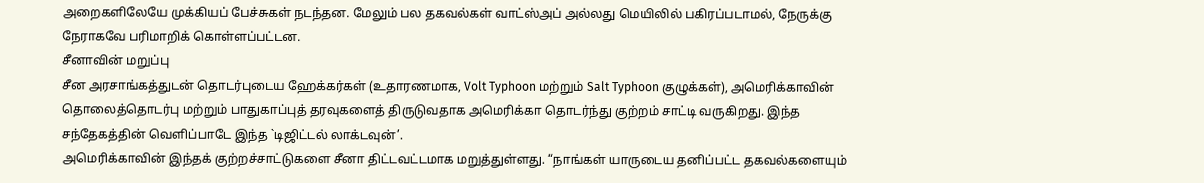அறைகளிலேயே முக்கியப் பேச்சுகள் நடந்தன. மேலும் பல தகவல்கள் வாட்ஸ்அப் அல்லது மெயிலில் பகிரப்படாமல், நேருக்கு நேராகவே பரிமாறிக் கொள்ளப்பட்டன.
சீனாவின் மறுப்பு
சீன அரசாங்கத்துடன் தொடர்புடைய ஹேக்கர்கள் (உதாரணமாக, Volt Typhoon மற்றும் Salt Typhoon குழுக்கள்), அமெரிக்காவின் தொலைத்தொடர்பு மற்றும் பாதுகாப்புத் தரவுகளைத் திருடுவதாக அமெரிக்கா தொடர்ந்து குற்றம் சாட்டி வருகிறது. இந்த சந்தேகத்தின் வெளிப்பாடே இந்த `டிஜிட்டல் லாக்டவுன்’.
அமெரிக்காவின் இந்தக் குற்றச்சாட்டுகளை சீனா திட்டவட்டமாக மறுத்துள்ளது. “நாங்கள் யாருடைய தனிப்பட்ட தகவல்களையும்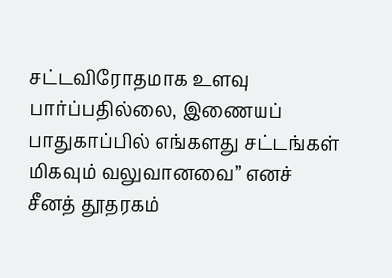சட்டவிரோதமாக உளவு பார்ப்பதில்லை, இணையப் பாதுகாப்பில் எங்களது சட்டங்கள் மிகவும் வலுவானவை” எனச் சீனத் தூதரகம்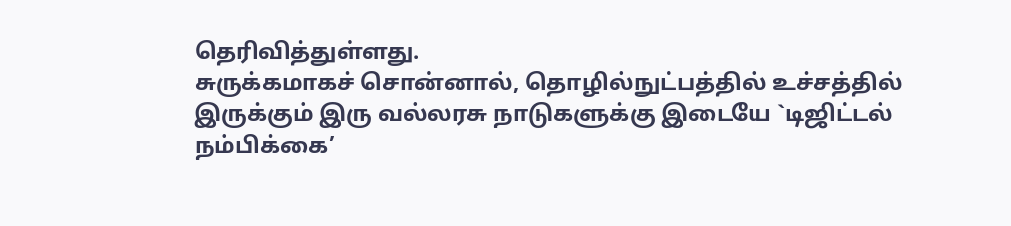தெரிவித்துள்ளது.
சுருக்கமாகச் சொன்னால், தொழில்நுட்பத்தில் உச்சத்தில் இருக்கும் இரு வல்லரசு நாடுகளுக்கு இடையே `டிஜிட்டல் நம்பிக்கை’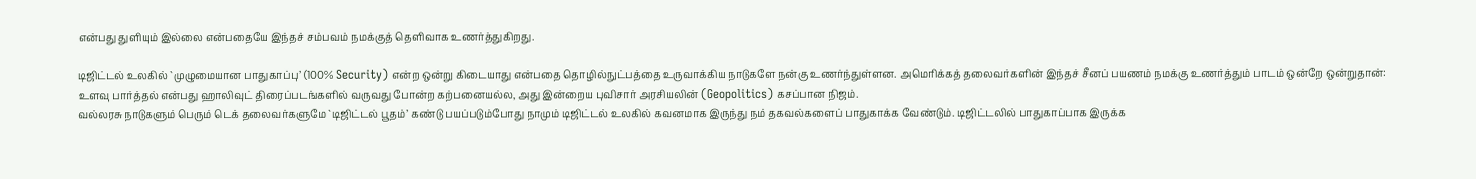என்பது துளியும் இல்லை என்பதையே இந்தச் சம்பவம் நமக்குத் தெளிவாக உணர்த்துகிறது.

டிஜிட்டல் உலகில் `முழுமையான பாதுகாப்பு’ (100% Security) என்ற ஒன்று கிடையாது என்பதை தொழில்நுட்பத்தை உருவாக்கிய நாடுகளே நன்கு உணர்ந்துள்ளன. அமெரிக்கத் தலைவர்களின் இந்தச் சீனப் பயணம் நமக்கு உணர்த்தும் பாடம் ஒன்றே ஒன்றுதான்: உளவு பார்த்தல் என்பது ஹாலிவுட் திரைப்படங்களில் வருவது போன்ற கற்பனையல்ல, அது இன்றைய புவிசார் அரசியலின் (Geopolitics) கசப்பான நிஜம்.
வல்லரசு நாடுகளும் பெரும் டெக் தலைவர்களுமே `டிஜிட்டல் பூதம்’ கண்டு பயப்படும்போது நாமும் டிஜிட்டல் உலகில் கவனமாக இருந்து நம் தகவல்களைப் பாதுகாக்க வேண்டும். டிஜிட்டலில் பாதுகாப்பாக இருக்க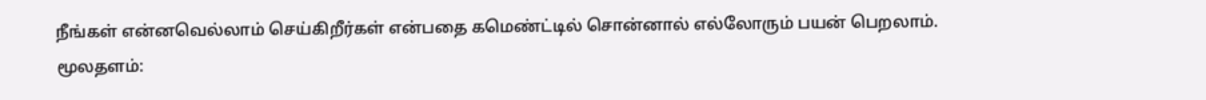நீங்கள் என்னவெல்லாம் செய்கிறீர்கள் என்பதை கமெண்ட்டில் சொன்னால் எல்லோரும் பயன் பெறலாம்.
மூலதளம்: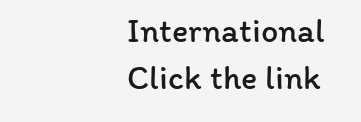International
Click the link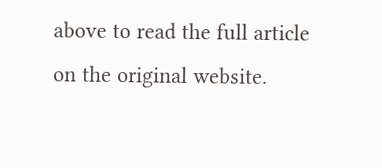above to read the full article on the original website.